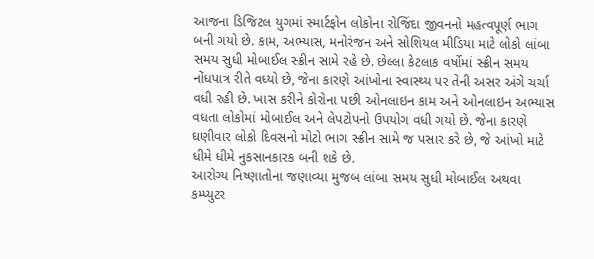આજના ડિજિટલ યુગમાં સ્માર્ટફોન લોકોના રોજિંદા જીવનનો મહત્વપૂર્ણ ભાગ બની ગયો છે. કામ, અભ્યાસ, મનોરંજન અને સોશિયલ મીડિયા માટે લોકો લાંબા સમય સુધી મોબાઈલ સ્ક્રીન સામે રહે છે. છેલ્લા કેટલાક વર્ષોમાં સ્ક્રીન સમય નોંધપાત્ર રીતે વધ્યો છે, જેના કારણે આંખોના સ્વાસ્થ્ય પર તેની અસર અંગે ચર્ચા વધી રહી છે. ખાસ કરીને કોરોના પછી ઓનલાઇન કામ અને ઓનલાઇન અભ્યાસ વધતા લોકોમાં મોબાઈલ અને લેપટોપનો ઉપયોગ વધી ગયો છે. જેના કારણે ઘણીવાર લોકો દિવસનો મોટો ભાગ સ્ક્રીન સામે જ પસાર કરે છે, જે આંખો માટે ધીમે ધીમે નુકસાનકારક બની શકે છે.
આરોગ્ય નિષ્ણાતોના જણાવ્યા મુજબ લાંબા સમય સુધી મોબાઈલ અથવા કમ્પ્યુટર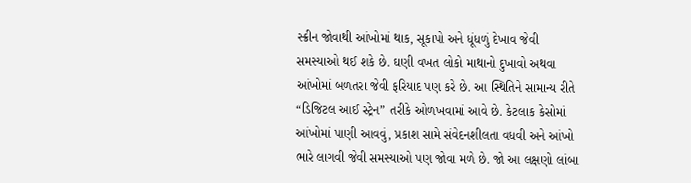સ્ક્રીન જોવાથી આંખોમાં થાક, સૂકાપો અને ધૂંધળું દેખાવ જેવી સમસ્યાઓ થઈ શકે છે. ઘણી વખત લોકો માથાનો દુખાવો અથવા આંખોમાં બળતરા જેવી ફરિયાદ પણ કરે છે. આ સ્થિતિને સામાન્ય રીતે “ડિજિટલ આઈ સ્ટ્રેન” તરીકે ઓળખવામાં આવે છે. કેટલાક કેસોમાં આંખોમાં પાણી આવવું, પ્રકાશ સામે સંવેદનશીલતા વધવી અને આંખો ભારે લાગવી જેવી સમસ્યાઓ પણ જોવા મળે છે. જો આ લક્ષણો લાંબા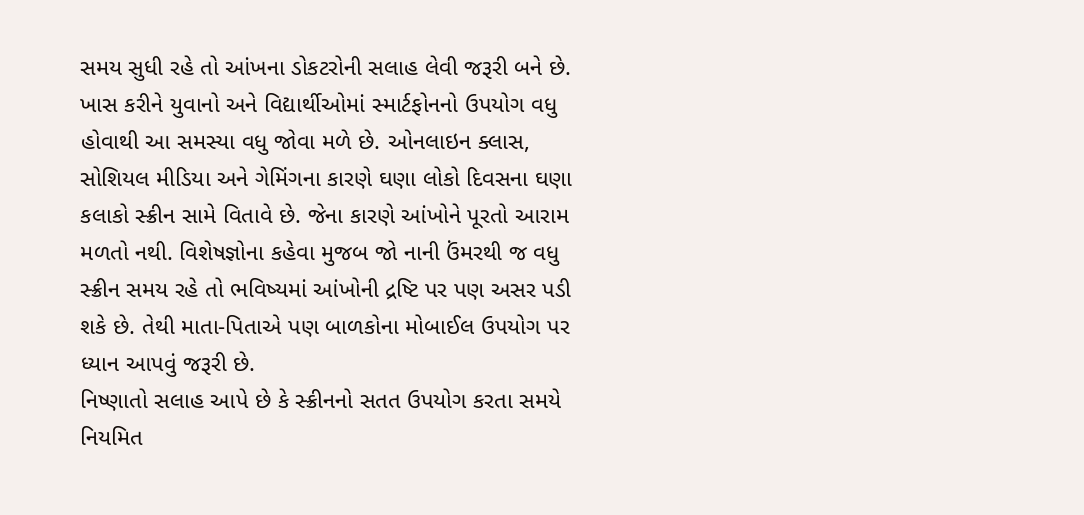સમય સુધી રહે તો આંખના ડોકટરોની સલાહ લેવી જરૂરી બને છે.
ખાસ કરીને યુવાનો અને વિદ્યાર્થીઓમાં સ્માર્ટફોનનો ઉપયોગ વધુ હોવાથી આ સમસ્યા વધુ જોવા મળે છે. ઓનલાઇન ક્લાસ, સોશિયલ મીડિયા અને ગેમિંગના કારણે ઘણા લોકો દિવસના ઘણા કલાકો સ્ક્રીન સામે વિતાવે છે. જેના કારણે આંખોને પૂરતો આરામ મળતો નથી. વિશેષજ્ઞોના કહેવા મુજબ જો નાની ઉંમરથી જ વધુ સ્ક્રીન સમય રહે તો ભવિષ્યમાં આંખોની દ્રષ્ટિ પર પણ અસર પડી શકે છે. તેથી માતા-પિતાએ પણ બાળકોના મોબાઈલ ઉપયોગ પર ધ્યાન આપવું જરૂરી છે.
નિષ્ણાતો સલાહ આપે છે કે સ્ક્રીનનો સતત ઉપયોગ કરતા સમયે નિયમિત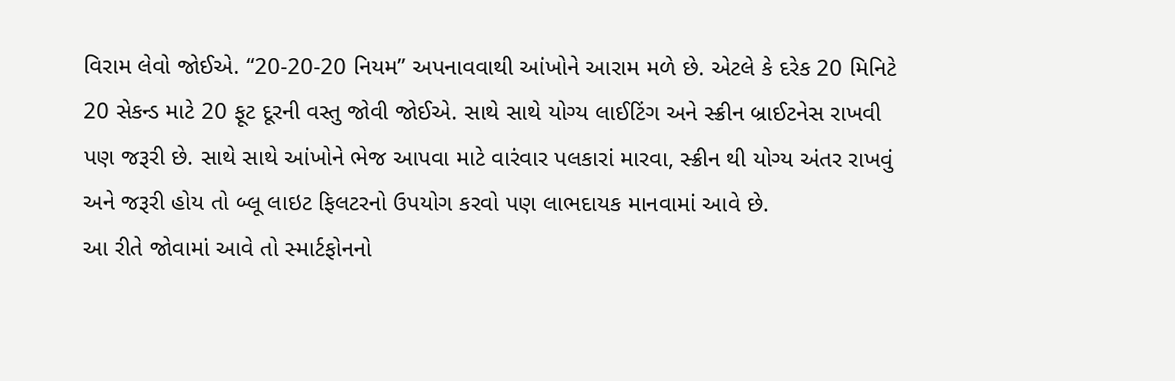વિરામ લેવો જોઈએ. “20-20-20 નિયમ” અપનાવવાથી આંખોને આરામ મળે છે. એટલે કે દરેક 20 મિનિટે 20 સેકન્ડ માટે 20 ફૂટ દૂરની વસ્તુ જોવી જોઈએ. સાથે સાથે યોગ્ય લાઈટિંગ અને સ્ક્રીન બ્રાઈટનેસ રાખવી પણ જરૂરી છે. સાથે સાથે આંખોને ભેજ આપવા માટે વારંવાર પલકારાં મારવા, સ્ક્રીન થી યોગ્ય અંતર રાખવું અને જરૂરી હોય તો બ્લૂ લાઇટ ફિલટરનો ઉપયોગ કરવો પણ લાભદાયક માનવામાં આવે છે.
આ રીતે જોવામાં આવે તો સ્માર્ટફોનનો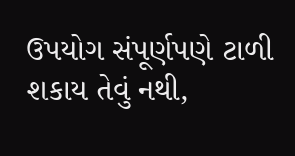ઉપયોગ સંપૂર્ણપણે ટાળી શકાય તેવું નથી,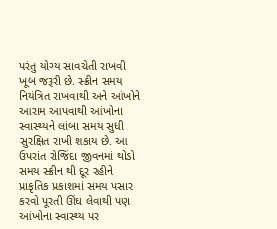પરંતુ યોગ્ય સાવચેતી રાખવી ખૂબ જરૂરી છે. સ્ક્રીન સમય નિયંત્રિત રાખવાથી અને આંખોને આરામ આપવાથી આંખોના સ્વાસ્થ્યને લાંબા સમય સુધી સુરક્ષિત રાખી શકાય છે. આ ઉપરાંત રોજિંદા જીવનમાં થોડો સમય સ્ક્રીન થી દૂર રહીને પ્રાકૃતિક પ્રકાશમાં સમય પસાર કરવો પૂરતી ઊંઘ લેવાથી પણ આંખોના સ્વાસ્થ્ય પર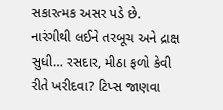સકારત્મક અસર પડે છે.
નારંગીથી લઈને તરબૂચ અને દ્રાક્ષ સુધી… રસદાર, મીઠા ફળો કેવી રીતે ખરીદવા? ટિપ્સ જાણવા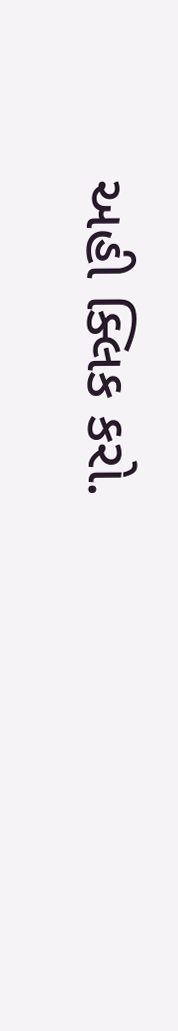અહી ક્લિક કરો.